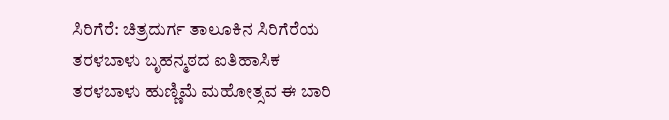ಸಿರಿಗೆರೆ: ಚಿತ್ರದುರ್ಗ ತಾಲೂಕಿನ ಸಿರಿಗೆರೆಯ ತರಳಬಾಳು ಬೃಹನ್ಮಠದ ಐತಿಹಾಸಿಕ ತರಳಬಾಳು ಹುಣ್ಣಿಮೆ ಮಹೋತ್ಸವ ಈ ಬಾರಿ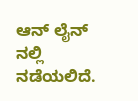ಆನ್ ಲೈನ್ ನಲ್ಲಿ ನಡೆಯಲಿದೆ.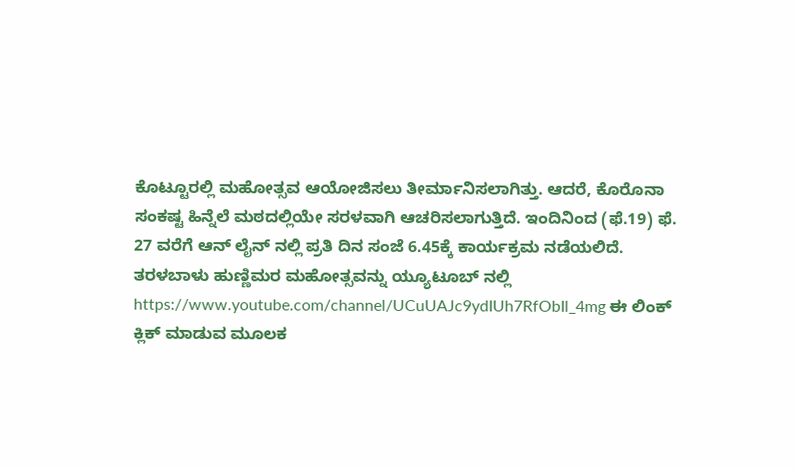ಕೊಟ್ಟೂರಲ್ಲಿ ಮಹೋತ್ಸವ ಆಯೋಜಿಸಲು ತೀರ್ಮಾನಿಸಲಾಗಿತ್ತು. ಆದರೆ, ಕೊರೊನಾ ಸಂಕಷ್ಟ ಹಿನ್ನೆಲೆ ಮಠದಲ್ಲಿಯೇ ಸರಳವಾಗಿ ಆಚರಿಸಲಾಗುತ್ತಿದೆ. ಇಂದಿನಿಂದ (ಫೆ.19) ಫೆ. 27 ವರೆಗೆ ಆನ್ ಲೈನ್ ನಲ್ಲಿ ಪ್ರತಿ ದಿನ ಸಂಜೆ 6.45ಕ್ಕೆ ಕಾರ್ಯಕ್ರಮ ನಡೆಯಲಿದೆ.
ತರಳಬಾಳು ಹುಣ್ಣಿಮರ ಮಹೋತ್ಸವನ್ನು ಯ್ಯೂಟೂಬ್ ನಲ್ಲಿ https://www.youtube.com/channel/UCuUAJc9ydIUh7RfObIl_4mg ಈ ಲಿಂಕ್ ಕ್ಲಿಕ್ ಮಾಡುವ ಮೂಲಕ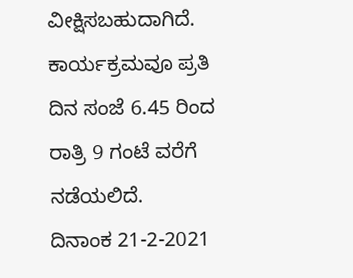ವೀಕ್ಷಿಸಬಹುದಾಗಿದೆ. ಕಾರ್ಯಕ್ರಮವೂ ಪ್ರತಿ ದಿನ ಸಂಜೆ 6.45 ರಿಂದ ರಾತ್ರಿ 9 ಗಂಟೆ ವರೆಗೆ ನಡೆಯಲಿದೆ.
ದಿನಾಂಕ 21-2-2021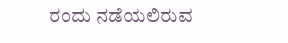ರಂದು ನಡೆಯಲಿರುವ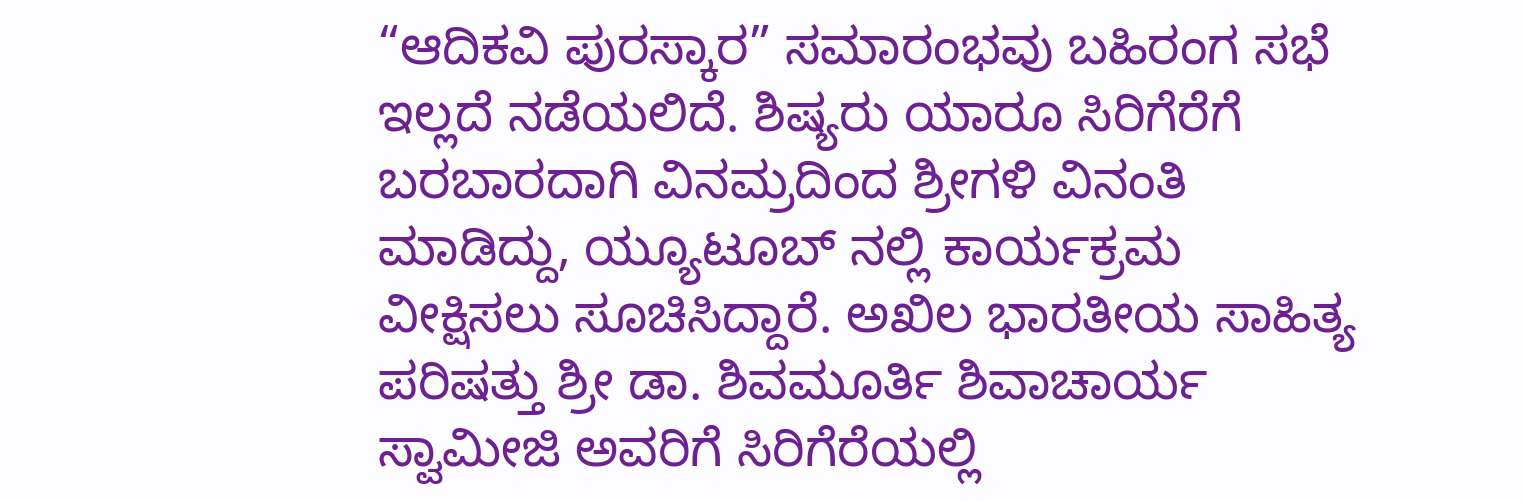“ಆದಿಕವಿ ಪುರಸ್ಕಾರ” ಸಮಾರಂಭವು ಬಹಿರಂಗ ಸಭೆ ಇಲ್ಲದೆ ನಡೆಯಲಿದೆ. ಶಿಷ್ಯರು ಯಾರೂ ಸಿರಿಗೆರೆಗೆ ಬರಬಾರದಾಗಿ ವಿನಮ್ರದಿಂದ ಶ್ರೀಗಳಿ ವಿನಂತಿ ಮಾಡಿದ್ದು, ಯ್ಯೂಟೂಬ್ ನಲ್ಲಿ ಕಾರ್ಯಕ್ರಮ ವೀಕ್ಷಿಸಲು ಸೂಚಿಸಿದ್ದಾರೆ. ಅಖಿಲ ಭಾರತೀಯ ಸಾಹಿತ್ಯ ಪರಿಷತ್ತು ಶ್ರೀ ಡಾ. ಶಿವಮೂರ್ತಿ ಶಿವಾಚಾರ್ಯ ಸ್ವಾಮೀಜಿ ಅವರಿಗೆ ಸಿರಿಗೆರೆಯಲ್ಲಿ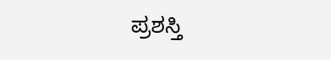ಪ್ರಶಸ್ತಿ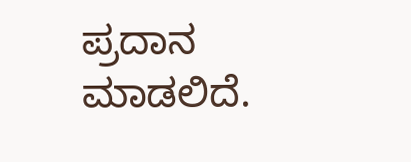ಪ್ರದಾನ ಮಾಡಲಿದೆ.